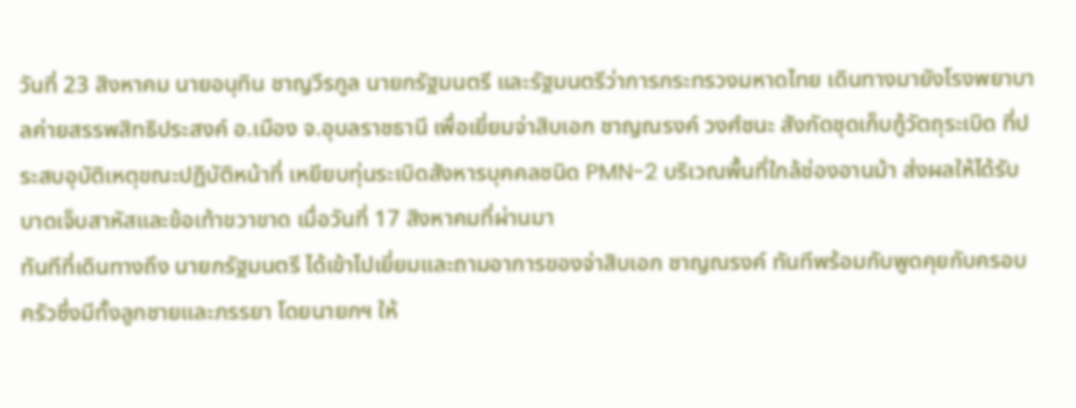วันที่ 23 สิงหาคม นายอนุทิน ชาญวีรกูล นายกรัฐมนตรี และรัฐมนตรีว่าการกระทรวงมหาดไทย เดินทางมายังโรงพยาบาลค่ายสรรพสิทธิประสงค์ อ.เมือง จ.อุบลราชธานี เพื่อเยี่ยมจ่าสิบเอก ชาญณรงค์ วงศ์ชนะ สังกัดชุดเก็บกู้วัตถุระเบิด ที่ประสบอุบัติเหตุขณะปฏิบัติหน้าที่ เหยียบทุ่นระเบิดสังหารบุคคลชนิด PMN-2 บริเวณพื้นที่ใกล้ช่องอานม้า ส่งผลให้ได้รับบาดเจ็บสาหัสและข้อเท้าขวาขาด เมื่อวันที่ 17 สิงหาคมที่ผ่านมา
ทันทีที่เดินทางถึง นายกรัฐมนตรี ได้เข้าไปเยี่ยมและถามอาการของจ่าสิบเอก ชาญณรงค์ ทันทีพร้อมกับพูดคุยกับครอบครัวซึ่งมีทั้งลูกชายและภรรยา โดยนายกฯ ให้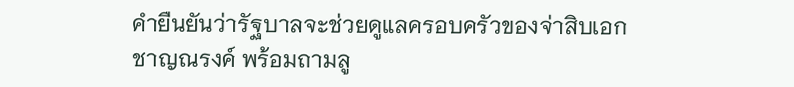คำยืนยันว่ารัฐบาลจะช่วยดูแลครอบครัวของจ่าสิบเอก ชาญณรงค์ พร้อมถามลู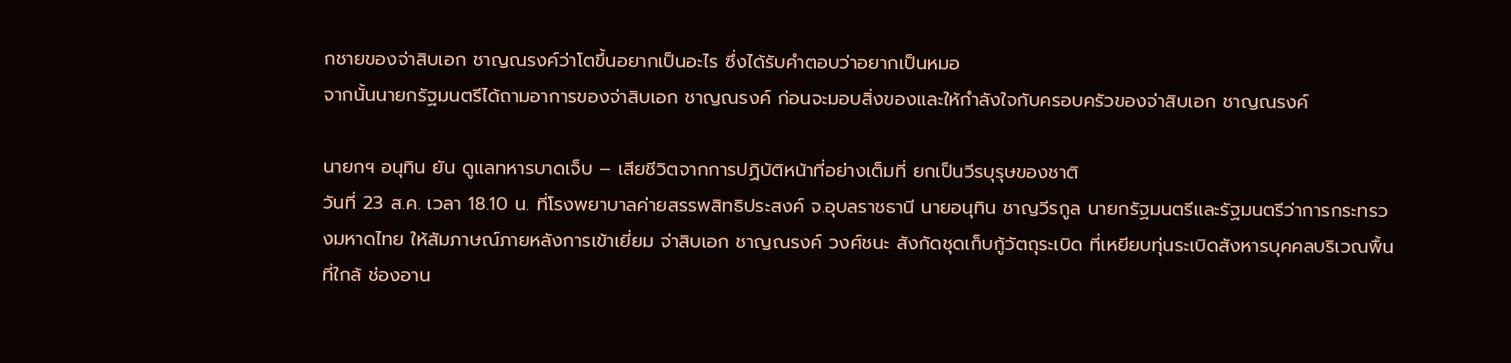กชายของจ่าสิบเอก ชาญณรงค์ว่าโตขึ้นอยากเป็นอะไร ซึ่งได้รับคำตอบว่าอยากเป็นหมอ
จากนั้นนายกรัฐมนตรีได้ถามอาการของจ่าสิบเอก ชาญณรงค์ ก่อนจะมอบสิ่งของและให้กำลังใจกับครอบครัวของจ่าสิบเอก ชาญณรงค์

นายกฯ อนุทิน ยัน ดูแลทหารบาดเจ็บ – เสียชีวิตจากการปฏิบัติหน้าที่อย่างเต็มที่ ยกเป็นวีรบุรุษของชาติ
วันที่ 23 ส.ค. เวลา 18.10 น. ที่โรงพยาบาลค่ายสรรพสิทธิประสงค์ จ.อุบลราชธานี นายอนุทิน ชาญวีรกูล นายกรัฐมนตรีและรัฐมนตรีว่าการกระทรวงมหาดไทย ให้สัมภาษณ์ภายหลังการเข้าเยี่ยม จ่าสิบเอก ชาญณรงค์ วงศ์ชนะ สังกัดชุดเก็บกู้วัตถุระเบิด ที่เหยียบทุ่นระเบิดสังหารบุคคลบริเวณพื้นที่ใกล้ ช่องอาน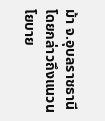ม้า จ.อุบลราชธานี โดยกล่าวถึงแนวนโยบาย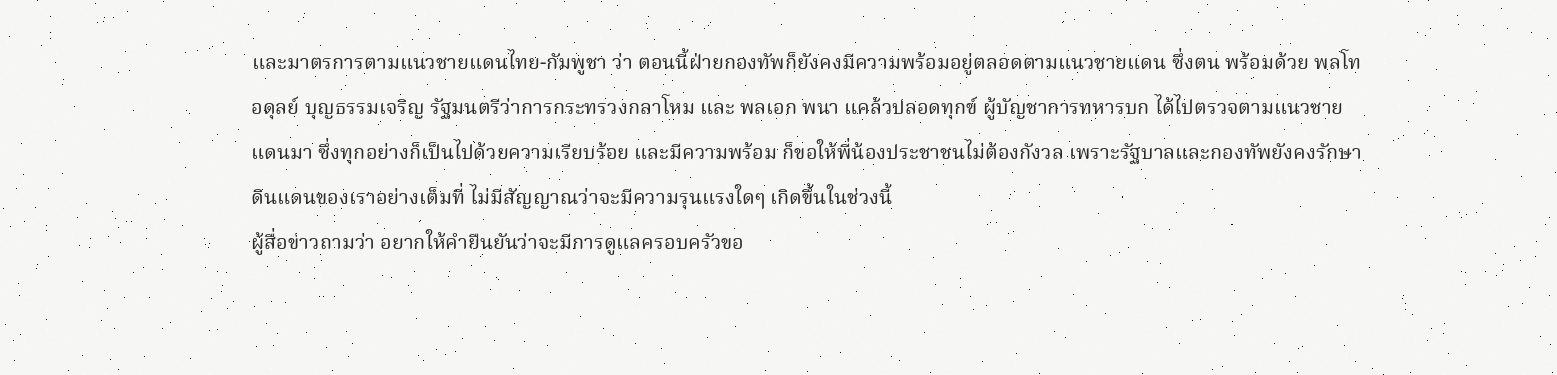และมาตรการตามแนวชายแดนไทย-กัมพูชา ว่า ตอนนี้ฝ่ายกองทัพก็ยังคงมีความพร้อมอยู่ตลอดตามแนวชายแดน ซึ่งตน พร้อมด้วย พลโท อดุลย์ บุญธรรมเจริญ รัฐมนตรีว่าการกระทรวงกลาโหม และ พลเอก พนา แคล้วปลอดทุกข์ ผู้บัญชาการทหารบก ได้ไปตรวจตามแนวชายแดนมา ซึ่งทุกอย่างก็เป็นไปด้วยความเรียบร้อย และมีความพร้อม ก็ขอให้พี่น้องประชาชนไม่ต้องกังวล เพราะรัฐบาลและกองทัพยังคงรักษาดินแดนของเราอย่างเต็มที่ ไม่มีสัญญาณว่าจะมีความรุนแรงใดๆ เกิดขึ้นในช่วงนี้
ผู้สื่อข่าวถามว่า อยากให้คำยืนยันว่าจะมีการดูแลครอบครัวขอ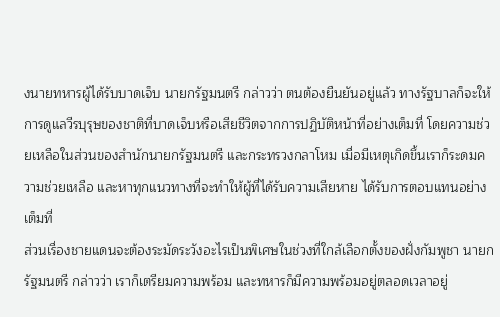งนายทหารผู้ได้รับบาดเจ็บ นายกรัฐมนตรี กล่าวว่า ตนต้องยืนยันอยู่แล้ว ทางรัฐบาลก็จะให้การดูแลวีรบุรุษของชาติที่บาดเจ็บหรือเสียชีวิตจากการปฏิบัติหน้าที่อย่างเต็มที่ โดยความช่วยเหลือในส่วนของสำนักนายกรัฐมนตรี และกระทรวงกลาโหม เมื่อมีเหตุเกิดขึ้นเราก็ระดมความช่วยเหลือ และหาทุกแนวทางที่จะทำให้ผู้ที่ได้รับความเสียหาย ได้รับการตอบแทนอย่างเต็มที่
ส่วนเรื่องชายแดนจะต้องระมัดระวังอะไรเป็นพิเศษในช่วงที่ใกล้เลือกตั้งของฝั่งกัมพูชา นายกรัฐมนตรี กล่าวว่า เราก็เตรียมความพร้อม และทหารก็มีความพร้อมอยู่ตลอดเวลาอยู่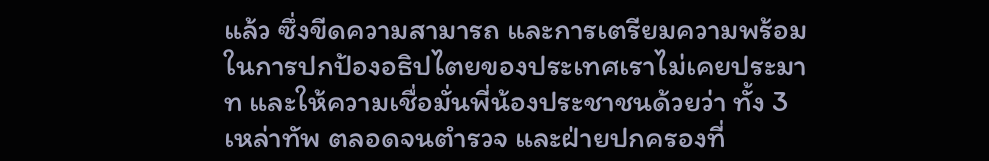แล้ว ซึ่งขีดความสามารถ และการเตรียมความพร้อมในการปกป้องอธิปไตยของประเทศเราไม่เคยประมาท และให้ความเชื่อมั่นพี่น้องประชาชนด้วยว่า ทั้ง 3 เหล่าทัพ ตลอดจนตำรวจ และฝ่ายปกครองที่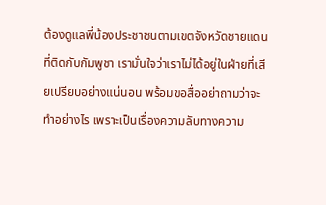ต้องดูแลพี่น้องประชาชนตามเขตจังหวัดชายแดนที่ติดกับกัมพูชา เรามั่นใจว่าเราไม่ได้อยู่ในฝ่ายที่เสียเปรียบอย่างแน่นอน พร้อมขอสื่ออย่าถามว่าจะทำอย่างไร เพราะเป็นเรื่องความลับทางความ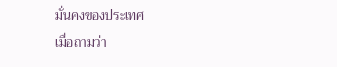มั่นคงของประเทศ
เมื่อถามว่า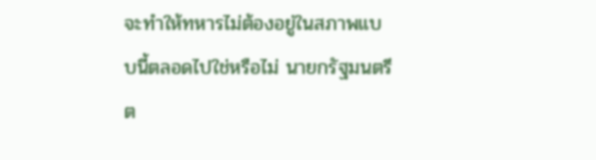จะทำให้ทหารไม่ต้องอยู่ในสภาพแบบนี้ตลอดไปใช่หรือไม่ นายกรัฐมนตรี ต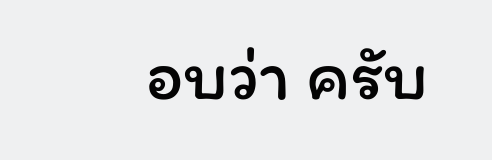อบว่า ครับ